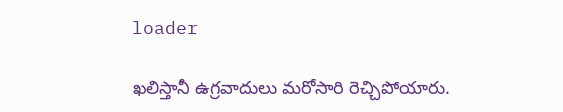loader

ఖలిస్తానీ ఉగ్రవాదులు మరోసారి రెచ్చిపోయారు.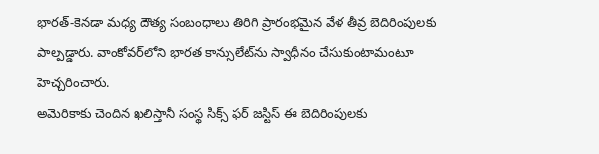భారత్‌-కెనడా మధ్య దౌత్య సంబంధాలు తిరిగి ప్రారంభమైన వేళ తీవ్ర బెదిరింపులకు పాల్పడ్డారు. వాంకోవర్‌లోని భారత కాన్సులేట్‌ను స్వాధీనం చేసుకుంటామంటూ హెచ్చరించారు.
అమెరికాకు చెందిన ఖలిస్తానీ సంస్థ సిక్స్ ఫర్ జస్టిస్ ఈ బెదిరింపులకు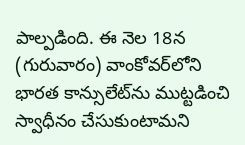పాల్పడింది. ఈ నెల 18న (గురువారం) వాంకోవర్‌లోని భారత కాన్సులేట్‌ను ముట్టడించి స్వాధీనం చేసుకుంటామని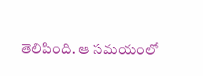తెలిపింది. ఆ సమయంలో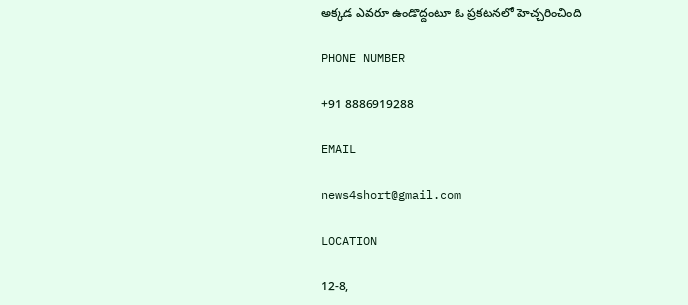అక్కడ ఎవరూ ఉండొద్దంటూ ఓ ప్రకటనలో హెచ్చరించింది

PHONE NUMBER

+91 8886919288

EMAIL

news4short@gmail.com

LOCATION

12-8,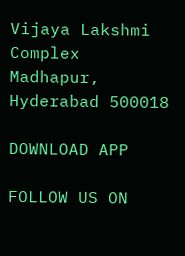Vijaya Lakshmi Complex
Madhapur,
Hyderabad 500018

DOWNLOAD APP

FOLLOW US ON